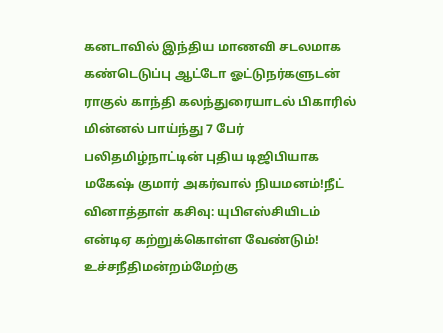கனடாவில் இந்திய மாணவி சடலமாக கண்டெடுப்பு ஆட்டோ ஓட்டுநர்களுடன் ராகுல் காந்தி கலந்துரையாடல் பிகாரில் மின்னல் பாய்ந்து 7 பேர் பலிதமிழ்நாட்டின் புதிய டிஜிபியாக மகேஷ் குமார் அகர்வால் நியமனம்!நீட் வினாத்தாள் கசிவு: யுபிஎஸ்சியிடம் என்டிஏ கற்றுக்கொள்ள வேண்டும்! உச்சநீதிமன்றம்மேற்கு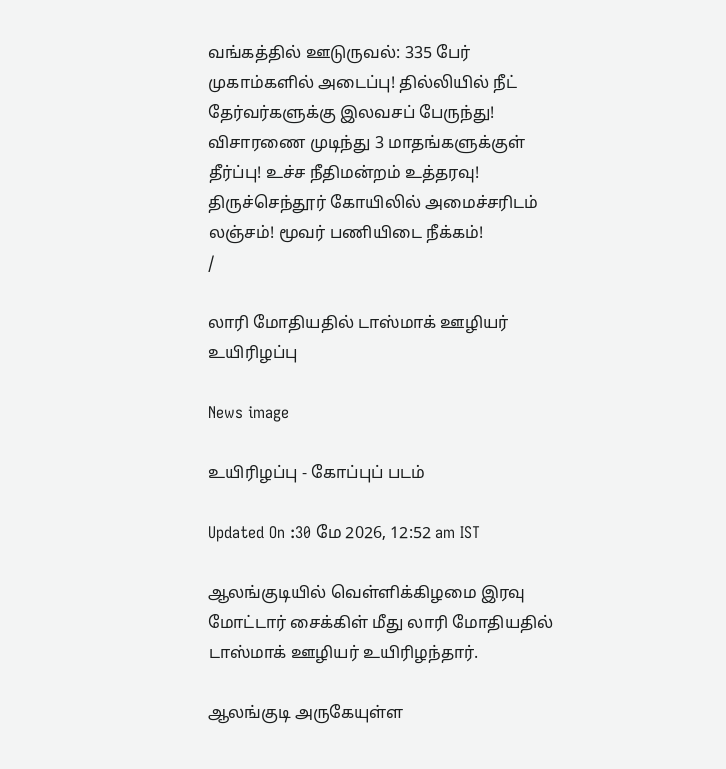வங்கத்தில் ஊடுருவல்: 335 பேர் முகாம்களில் அடைப்பு! தில்லியில் நீட் தேர்வர்களுக்கு இலவசப் பேருந்து! விசாரணை முடிந்து 3 மாதங்களுக்குள் தீர்ப்பு! உச்ச நீதிமன்றம் உத்தரவு! திருச்செந்தூர் கோயிலில் அமைச்சரிடம் லஞ்சம்! மூவர் பணியிடை நீக்கம்!
/

லாரி மோதியதில் டாஸ்மாக் ஊழியர் உயிரிழப்பு

News image

உயிரிழப்பு - கோப்புப் படம்

Updated On :30 மே 2026, 12:52 am IST

ஆலங்குடியில் வெள்ளிக்கிழமை இரவு மோட்டார் சைக்கிள் மீது லாரி மோதியதில் டாஸ்மாக் ஊழியர் உயிரிழந்தார்.

ஆலங்குடி அருகேயுள்ள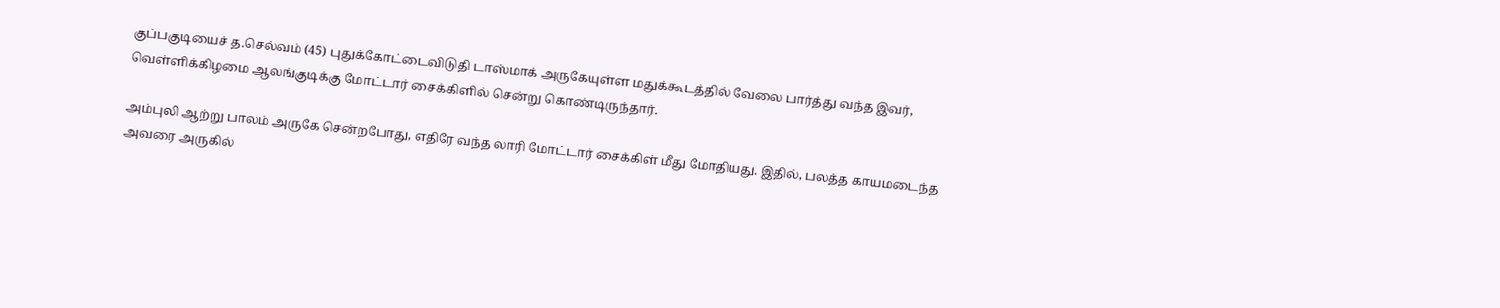குப்பகுடியைச் த.செல்வம் (45) புதுக்கோட்டைவிடுதி டாஸ்மாக் அருகேயுள்ள மதுக்கூடத்தில் வேலை பார்த்து வந்த இவர், வெள்ளிக்கிழமை ஆலங்குடிக்கு மோட்டார் சைக்கிளில் சென்று கொண்டிருந்தார்.

அம்புலி ஆற்று பாலம் அருகே சென்றபோது, எதிரே வந்த லாரி மோட்டார் சைக்கிள் மீது மோதியது. இதில், பலத்த காயமடைந்த அவரை அருகில்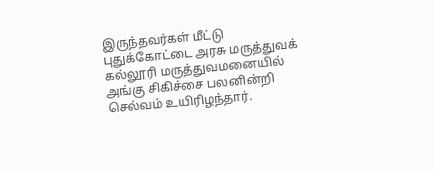இருந்தவர்கள் மீட்டு புதுக்கோட்டை அரசு மருத்துவக் கல்லூரி மருத்துவமனையில் அங்கு சிகிச்சை பலனின்றி செல்வம் உயிரிழந்தார்.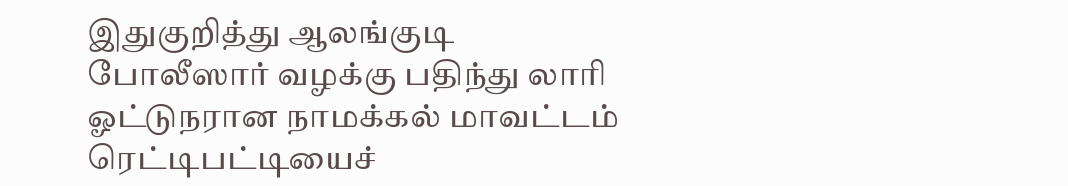இதுகுறித்து ஆலங்குடி போலீஸார் வழக்கு பதிந்து லாரி ஓட்டுநரான நாமக்கல் மாவட்டம் ரெட்டிபட்டியைச்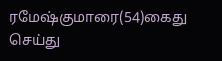ரமேஷ்குமாரை(54)கைது செய்து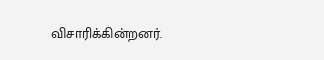விசாரிக்கின்றனர்.